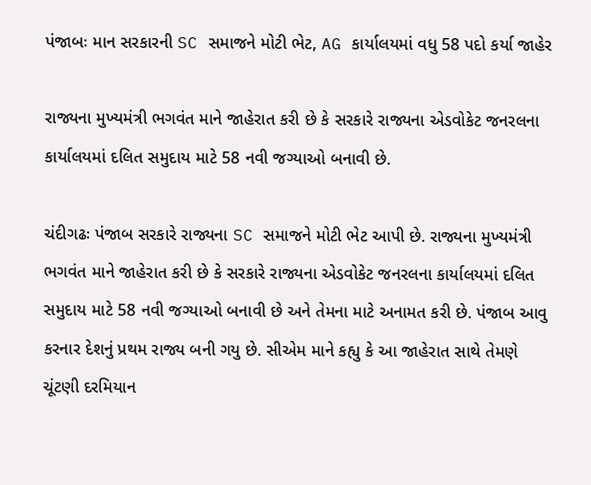પંજાબઃ માન સરકારની SC સમાજને મોટી ભેટ, AG કાર્યાલયમાં વધુ 58 પદો કર્યા જાહેર

રાજ્યના મુખ્યમંત્રી ભગવંત માને જાહેરાત કરી છે કે સરકારે રાજ્યના એડવોકેટ જનરલના કાર્યાલયમાં દલિત સમુદાય માટે 58 નવી જગ્યાઓ બનાવી છે.

ચંદીગઢઃ પંજાબ સરકારે રાજ્યના SC સમાજને મોટી ભેટ આપી છે. રાજ્યના મુખ્યમંત્રી ભગવંત માને જાહેરાત કરી છે કે સરકારે રાજ્યના એડવોકેટ જનરલના કાર્યાલયમાં દલિત સમુદાય માટે 58 નવી જગ્યાઓ બનાવી છે અને તેમના માટે અનામત કરી છે. પંજાબ આવુ કરનાર દેશનું પ્રથમ રાજ્ય બની ગયુ છે. સીએમ માને કહ્યુ કે આ જાહેરાત સાથે તેમણે ચૂંટણી દરમિયાન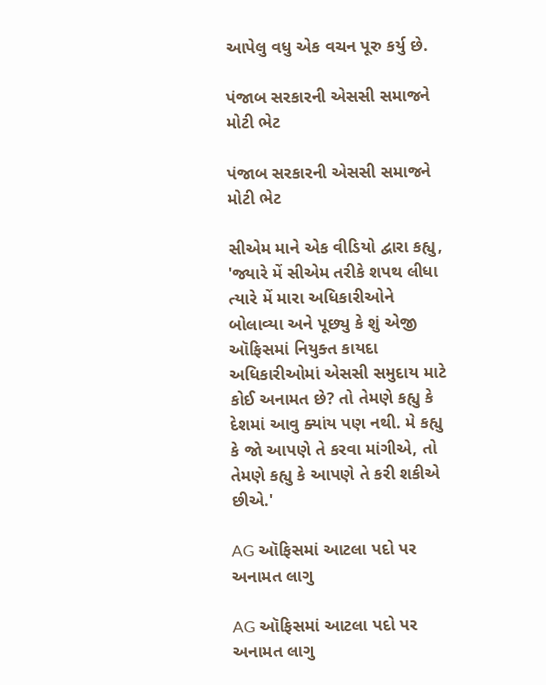આપેલુ વધુ એક વચન પૂરુ કર્યુ છે.

પંજાબ સરકારની એસસી સમાજને મોટી ભેટ

પંજાબ સરકારની એસસી સમાજને મોટી ભેટ

સીએમ માને એક વીડિયો દ્વારા કહ્યુ, 'જ્યારે મેં સીએમ તરીકે શપથ લીધા ત્યારે મેં મારા અધિકારીઓને બોલાવ્યા અને પૂછ્યુ કે શું એજી ઑફિસમાં નિયુક્ત કાયદા અધિકારીઓમાં એસસી સમુદાય માટે કોઈ અનામત છે? તો તેમણે કહ્યુ કે દેશમાં આવુ ક્યાંય પણ નથી. મે કહ્યુ કે જો આપણે તે કરવા માંગીએ, તો તેમણે કહ્યુ કે આપણે તે કરી શકીએ છીએ.'

AG ઑફિસમાં આટલા પદો પર અનામત લાગુ

AG ઑફિસમાં આટલા પદો પર અનામત લાગુ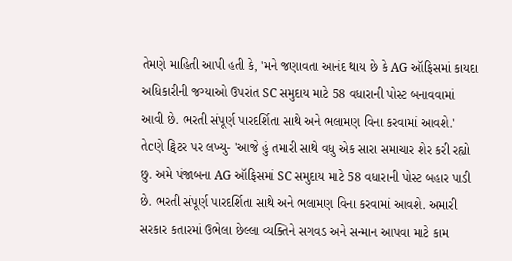તેમણે માહિતી આપી હતી કે, 'મને જણાવતા આનંદ થાય છે કે AG ઑફિસમાં કાયદા અધિકારીની જગ્યાઓ ઉપરાંત SC સમુદાય માટે 58 વધારાની પોસ્ટ બનાવવામાં આવી છે. ભરતી સંપૂર્ણ પારદર્શિતા સાથે અને ભલામણ વિના કરવામાં આવશે.' તેcણે ટ્વિટર પર લખ્યુ- 'આજે હું તમારી સાથે વધુ એક સારા સમાચાર શેર કરી રહ્યો છુ. અમે પંજાબના AG ઑફિસમાં SC સમુદાય માટે 58 વધારાની પોસ્ટ બહાર પાડી છે. ભરતી સંપૂર્ણ પારદર્શિતા સાથે અને ભલામણ વિના કરવામાં આવશે. અમારી સરકાર કતારમાં ઉભેલા છેલ્લા વ્યક્તિને સગવડ અને સન્માન આપવા માટે કામ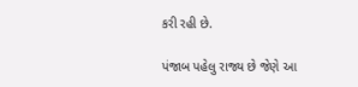કરી રહી છે.

પંજાબ પહેલુ રાજ્ય છે જેણે આ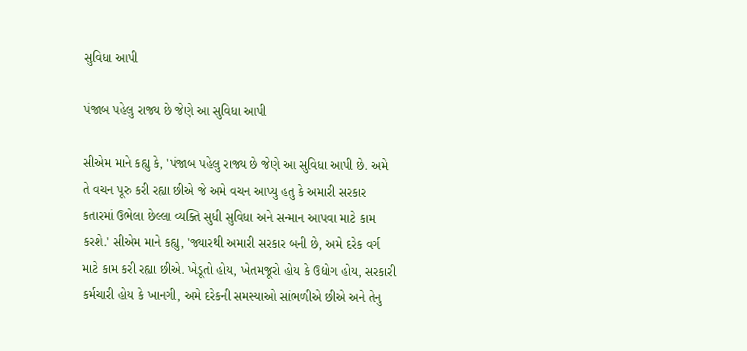સુવિધા આપી

પંજાબ પહેલુ રાજ્ય છે જેણે આ સુવિધા આપી

સીએમ માને કહ્યુ કે, 'પંજાબ પહેલુ રાજ્ય છે જેણે આ સુવિધા આપી છે. અમે તે વચન પૂરુ કરી રહ્યા છીએ જે અમે વચન આપ્યુ હતુ કે અમારી સરકાર કતારમાં ઉભેલા છેલ્લા વ્યક્તિ સુધી સુવિધા અને સન્માન આપવા માટે કામ કરશે.' સીએમ માને કહ્યુ, 'જ્યારથી અમારી સરકાર બની છે, અમે દરેક વર્ગ માટે કામ કરી રહ્યા છીએ. ખેડૂતો હોય, ખેતમજૂરો હોય કે ઉદ્યોગ હોય, સરકારી કર્મચારી હોય કે ખાનગી, અમે દરેકની સમસ્યાઓ સાંભળીએ છીએ અને તેનુ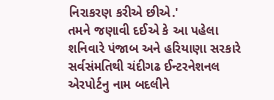નિરાકરણ કરીએ છીએ.'
તમને જણાવી દઈએ કે આ પહેલા શનિવારે પંજાબ અને હરિયાણા સરકારે સર્વસંમતિથી ચંદીગઢ ઈન્ટરનેશનલ એરપોર્ટનુ નામ બદલીને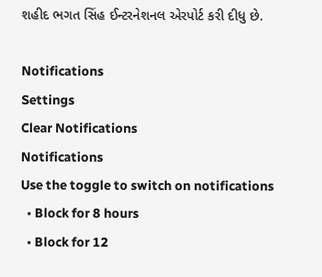શહીદ ભગત સિંહ ઈન્ટરનેશનલ એરપોર્ટ કરી દીધુ છે.

Notifications
Settings
Clear Notifications
Notifications
Use the toggle to switch on notifications
  • Block for 8 hours
  • Block for 12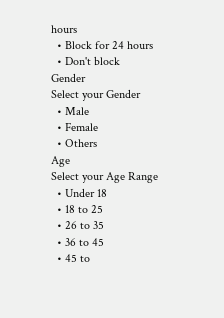hours
  • Block for 24 hours
  • Don't block
Gender
Select your Gender
  • Male
  • Female
  • Others
Age
Select your Age Range
  • Under 18
  • 18 to 25
  • 26 to 35
  • 36 to 45
  • 45 to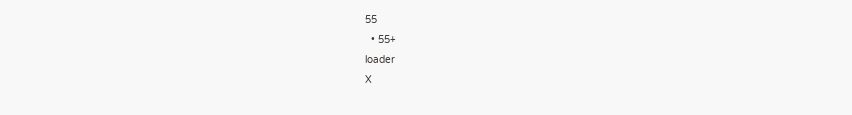55
  • 55+
loader
X